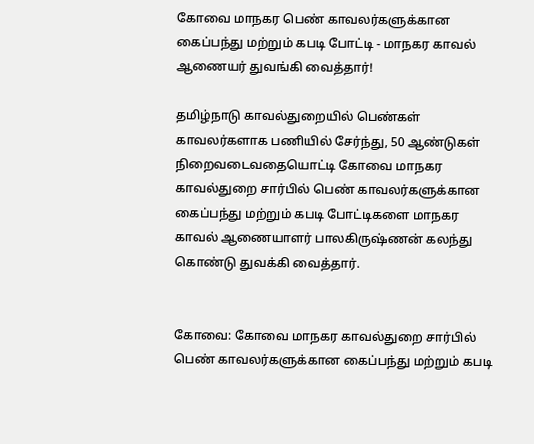கோவை மாநகர பெண் காவலர்களுக்கான கைப்பந்து மற்றும் கபடி போட்டி - மாநகர காவல் ஆணையர் துவங்கி வைத்தார்!

தமிழ்நாடு காவல்துறையில் பெண்கள் காவலர்களாக பணியில் சேர்ந்து, 50 ஆண்டுகள் நிறைவடைவதையொட்டி கோவை மாநகர காவல்துறை சார்பில் பெண் காவலர்களுக்கான கைப்பந்து மற்றும் கபடி போட்டிகளை மாநகர காவல் ஆணையாளர் பாலகிருஷ்ணன் கலந்து கொண்டு துவக்கி வைத்தார்.


கோவை: கோவை மாநகர காவல்துறை சார்பில் பெண் காவலர்களுக்கான கைப்பந்து மற்றும் கபடி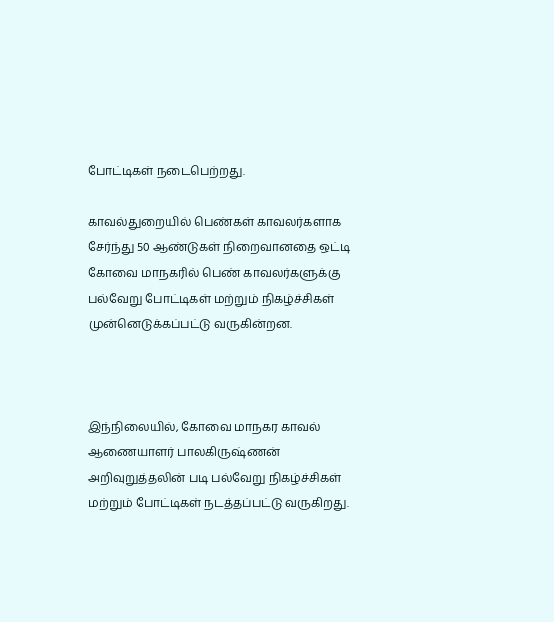போட்டிகள் நடைபெற்றது.

காவல்துறையில் பெண்கள் காவலர்களாக சேர்ந்து 50 ஆண்டுகள் நிறைவானதை ஒட்டி கோவை மாநகரில் பெண் காவலர்களுக்கு பல்வேறு போட்டிகள் மற்றும் நிகழ்ச்சிகள் முன்னெடுக்கப்பட்டு வருகின்றன.



இந்நிலையில், கோவை மாநகர காவல் ஆணையாளர் பாலகிருஷ்ணன் அறிவுறுத்தலின் படி பல்வேறு நிகழ்ச்சிகள் மற்றும் போட்டிகள் நடத்தப்பட்டு வருகிறது.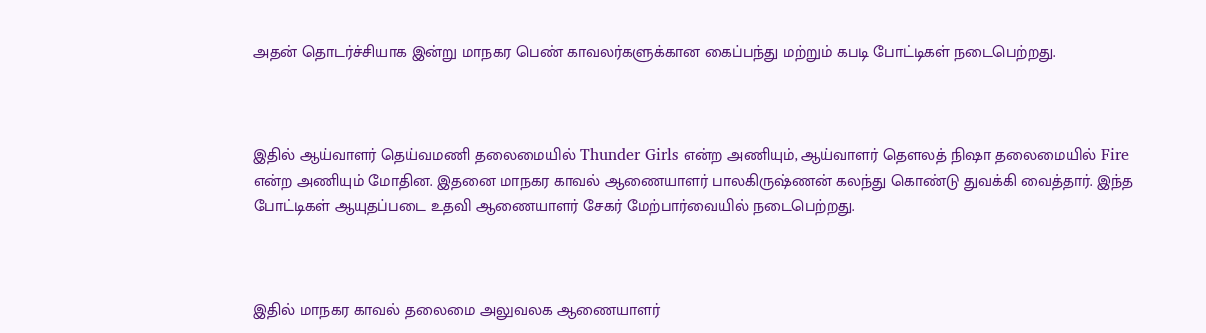அதன் தொடர்ச்சியாக இன்று மாநகர பெண் காவலர்களுக்கான கைப்பந்து மற்றும் கபடி போட்டிகள் நடைபெற்றது.



இதில் ஆய்வாளர் தெய்வமணி தலைமையில் Thunder Girls என்ற அணியும், ஆய்வாளர் தெளலத் நிஷா தலைமையில் Fire என்ற அணியும் மோதின. இதனை மாநகர காவல் ஆணையாளர் பாலகிருஷ்ணன் கலந்து கொண்டு துவக்கி வைத்தார். இந்த போட்டிகள் ஆயுதப்படை உதவி ஆணையாளர் சேகர் மேற்பார்வையில் நடைபெற்றது.



இதில் மாநகர காவல் தலைமை அலுவலக ஆணையாளர்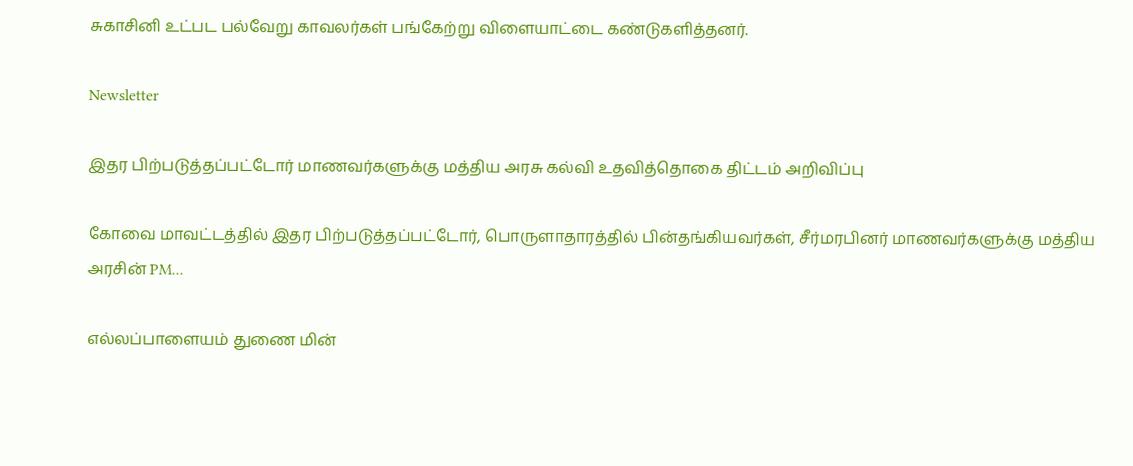சுகாசினி உட்பட பல்வேறு காவலர்கள் பங்கேற்று விளையாட்டை கண்டுகளித்தனர்.

Newsletter

இதர பிற்படுத்தப்பட்டோர் மாணவர்களுக்கு மத்திய அரசு கல்வி உதவித்தொகை திட்டம் அறிவிப்பு

கோவை மாவட்டத்தில் இதர பிற்படுத்தப்பட்டோர், பொருளாதாரத்தில் பின்தங்கியவர்கள், சீர்மரபினர் மாணவர்களுக்கு மத்திய அரசின் PM...

எல்லப்பாளையம் துணை மின்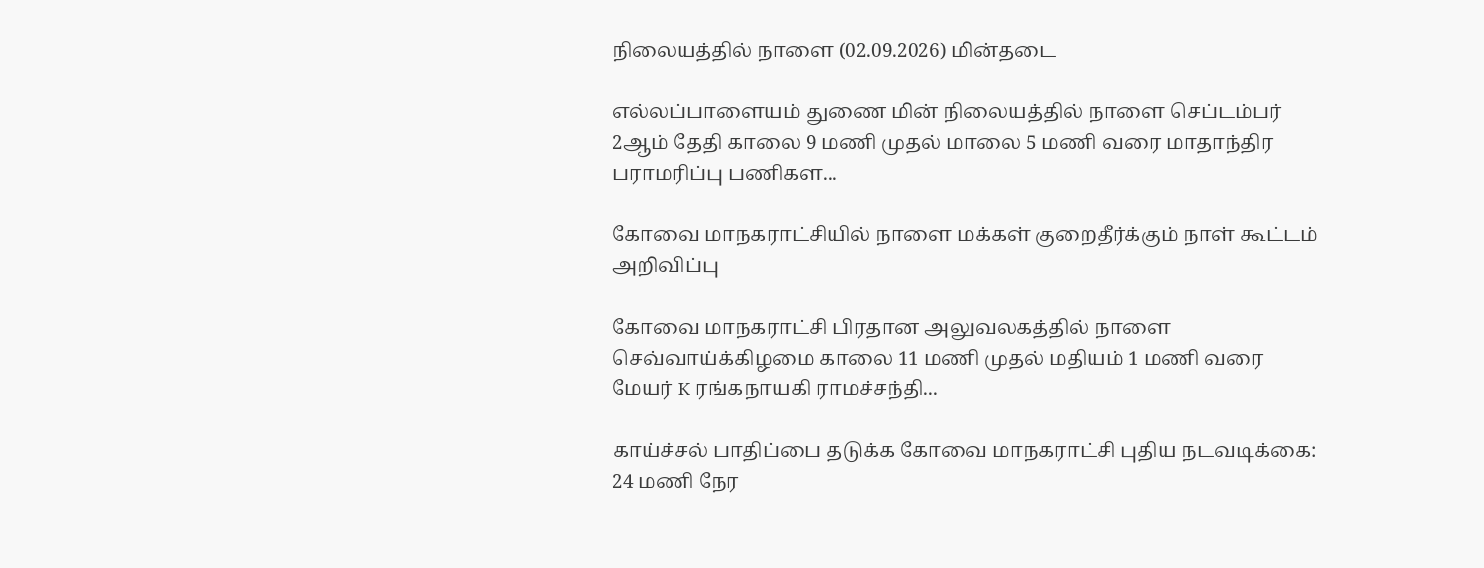நிலையத்தில் நாளை (02.09.2026) மின்தடை

எல்லப்பாளையம் துணை மின் நிலையத்தில் நாளை செப்டம்பர் 2ஆம் தேதி காலை 9 மணி முதல் மாலை 5 மணி வரை மாதாந்திர பராமரிப்பு பணிகள...

கோவை மாநகராட்சியில் நாளை மக்கள் குறைதீர்க்கும் நாள் கூட்டம் அறிவிப்பு

கோவை மாநகராட்சி பிரதான அலுவலகத்தில் நாளை செவ்வாய்க்கிழமை காலை 11 மணி முதல் மதியம் 1 மணி வரை மேயர் K ரங்கநாயகி ராமச்சந்தி...

காய்ச்சல் பாதிப்பை தடுக்க கோவை மாநகராட்சி புதிய நடவடிக்கை: 24 மணி நேர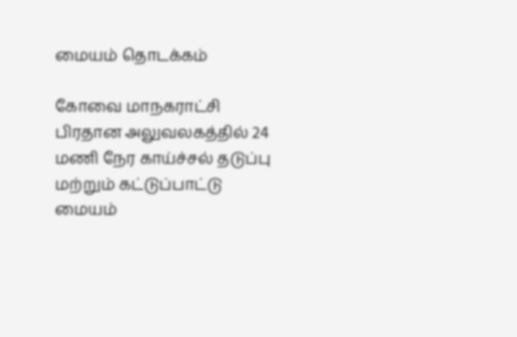மையம் தொடக்கம்

கோவை மாநகராட்சி பிரதான அலுவலகத்தில் 24 மணி நேர காய்ச்சல் தடுப்பு மற்றும் கட்டுப்பாட்டு மையம்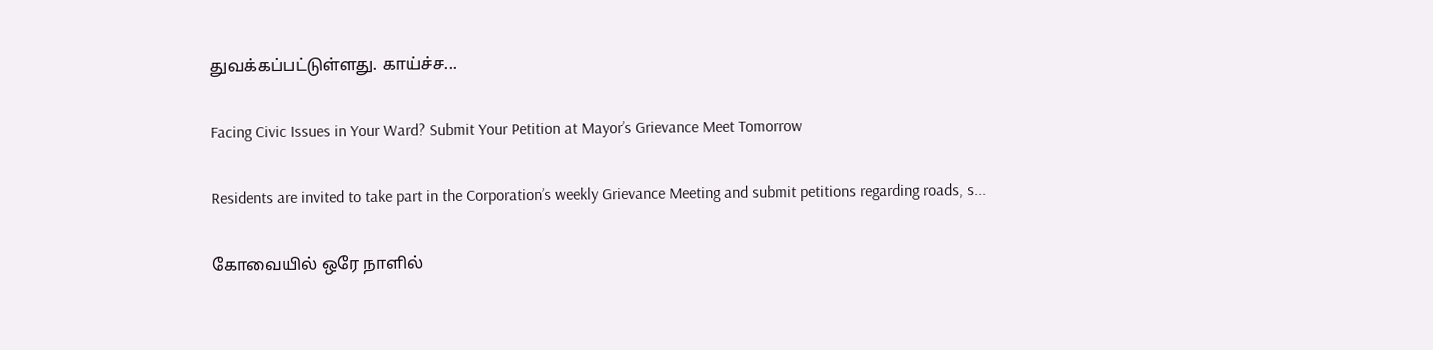துவக்கப்பட்டுள்ளது. காய்ச்ச...

Facing Civic Issues in Your Ward? Submit Your Petition at Mayor’s Grievance Meet Tomorrow

Residents are invited to take part in the Corporation’s weekly Grievance Meeting and submit petitions regarding roads, s...

கோவையில் ஒரே நாளில்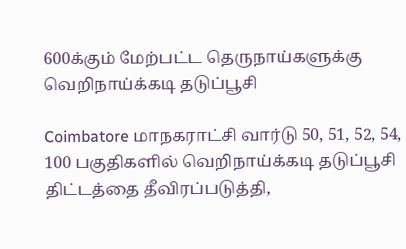600க்கும் மேற்பட்ட தெருநாய்களுக்கு வெறிநாய்க்கடி தடுப்பூசி

Coimbatore மாநகராட்சி வார்டு 50, 51, 52, 54, 100 பகுதிகளில் வெறிநாய்க்கடி தடுப்பூசி திட்டத்தை தீவிரப்படுத்தி,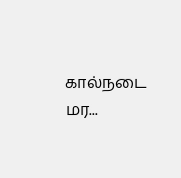கால்நடை மர...